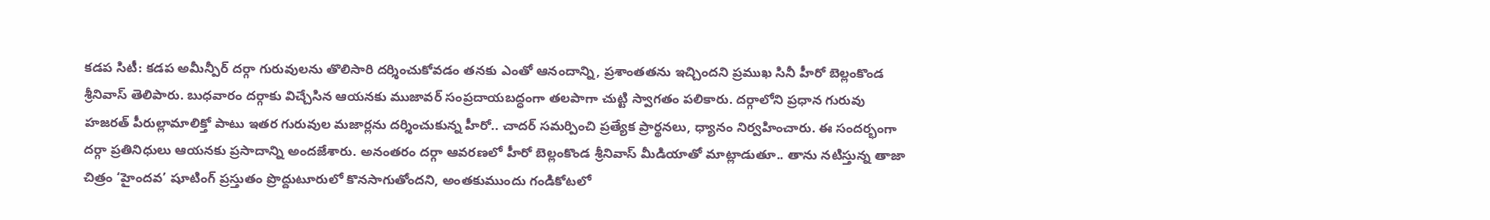కడప సిటీ: కడప అమీన్పీర్ దర్గా గురువులను తొలిసారి దర్శించుకోవడం తనకు ఎంతో ఆనందాన్ని, ప్రశాంతతను ఇచ్చిందని ప్రముఖ సినీ హీరో బెల్లంకొండ శ్రీనివాస్ తెలిపారు. బుధవారం దర్గాకు విచ్చేసిన ఆయనకు ముజావర్ సంప్రదాయబద్ధంగా తలపాగా చుట్టి స్వాగతం పలికారు. దర్గాలోని ప్రధాన గురువు హజరత్ పీరుల్లామాలిక్తో పాటు ఇతర గురువుల మజార్లను దర్శించుకున్న హీరో.. చాదర్ సమర్పించి ప్రత్యేక ప్రార్థనలు, ధ్యానం నిర్వహించారు. ఈ సందర్భంగా దర్గా ప్రతినిధులు ఆయనకు ప్రసాదాన్ని అందజేశారు. అనంతరం దర్గా ఆవరణలో హీరో బెల్లంకొండ శ్రీనివాస్ మీడియాతో మాట్లాడుతూ.. తాను నటిస్తున్న తాజా చిత్రం ‘హైందవ’ షూటింగ్ ప్రస్తుతం ప్రొద్దుటూరులో కొనసాగుతోందని, అంతకుముందు గండికోటలో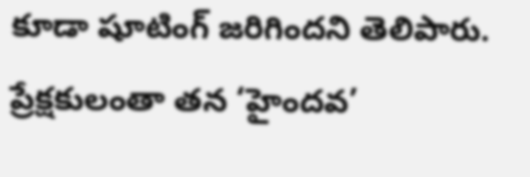కూడా షూటింగ్ జరిగిందని తెలిపారు. ప్రేక్షకులంతా తన ‘హైందవ’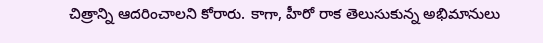చిత్రాన్ని ఆదరించాలని కోరారు. కాగా, హీరో రాక తెలుసుకున్న అభిమానులు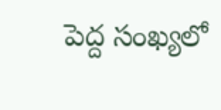పెద్ద సంఖ్యలో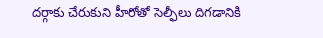దర్గాకు చేరుకుని హీరోతో సెల్ఫీలు దిగడానికి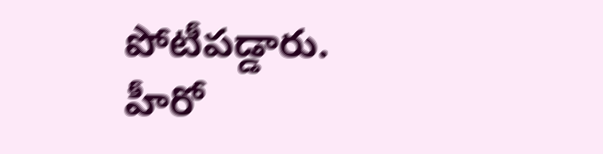పోటీపడ్డారు.
హీరో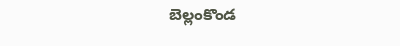బెల్లంకొండ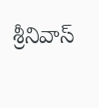శ్రీనివాస్